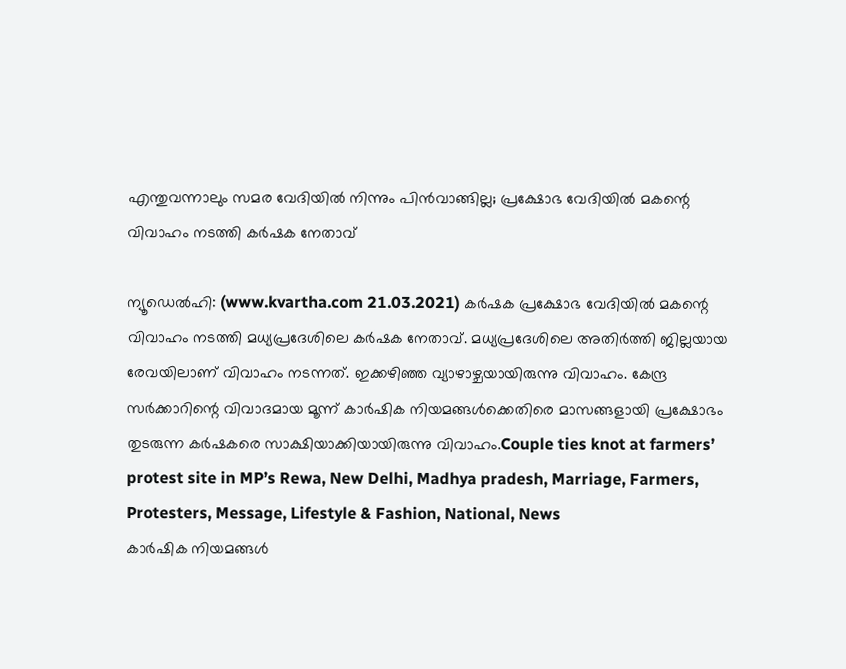എന്തുവന്നാലും സമര വേദിയില്‍ നിന്നും പിന്‍വാങ്ങില്ല; പ്രക്ഷോഭ വേദിയില്‍ മകന്റെ വിവാഹം നടത്തി കര്‍ഷക നേതാവ്

ന്യൂഡെല്‍ഹി: (www.kvartha.com 21.03.2021) കര്‍ഷക പ്രക്ഷോഭ വേദിയില്‍ മകന്റെ വിവാഹം നടത്തി മധ്യപ്രദേശിലെ കര്‍ഷക നേതാവ്. മധ്യപ്രദേശിലെ അതിര്‍ത്തി ജില്ലയായ രേവയിലാണ് വിവാഹം നടന്നത്. ഇക്കഴിഞ്ഞ വ്യാഴാഴ്ചയായിരുന്നു വിവാഹം. കേന്ദ്ര സര്‍ക്കാറിന്റെ വിവാദമായ മൂന്ന് കാര്‍ഷിക നിയമങ്ങള്‍ക്കെതിരെ മാസങ്ങളായി പ്രക്ഷോഭം തുടരുന്ന കര്‍ഷകരെ സാക്ഷിയാക്കിയായിരുന്നു വിവാഹം.Couple ties knot at farmers’ protest site in MP’s Rewa, New Delhi, Madhya pradesh, Marriage, Farmers, Protesters, Message, Lifestyle & Fashion, National, News
കാര്‍ഷിക നിയമങ്ങള്‍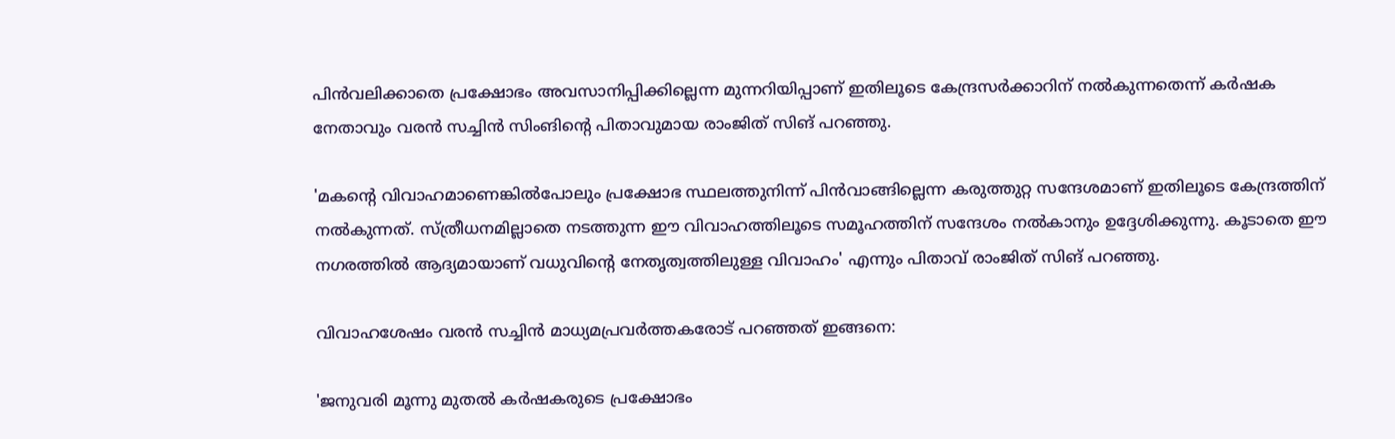പിന്‍വലിക്കാതെ പ്രക്ഷോഭം അവസാനിപ്പിക്കില്ലെന്ന മുന്നറിയിപ്പാണ് ഇതിലൂടെ കേന്ദ്രസര്‍ക്കാറിന് നല്‍കുന്നതെന്ന് കര്‍ഷക നേതാവും വരന്‍ സച്ചിന്‍ സിംങിന്റെ പിതാവുമായ രാംജിത് സിങ് പറഞ്ഞു.

'മകന്റെ വിവാഹമാണെങ്കില്‍പോലും പ്രക്ഷോഭ സ്ഥലത്തുനിന്ന് പിന്‍വാങ്ങില്ലെന്ന കരുത്തുറ്റ സന്ദേശമാണ് ഇതിലൂടെ കേന്ദ്രത്തിന് നല്‍കുന്നത്. സ്ത്രീധനമില്ലാതെ നടത്തുന്ന ഈ വിവാഹത്തിലൂടെ സമൂഹത്തിന് സന്ദേശം നല്‍കാനും ഉദ്ദേശിക്കുന്നു. കൂടാതെ ഈ നഗരത്തില്‍ ആദ്യമായാണ് വധുവിന്റെ നേതൃത്വത്തിലുള്ള വിവാഹം' എന്നും പിതാവ് രാംജിത് സിങ് പറഞ്ഞു.

വിവാഹശേഷം വരന്‍ സച്ചിന്‍ മാധ്യമപ്രവര്‍ത്തകരോട് പറഞ്ഞത് ഇങ്ങനെ:

'ജനുവരി മൂന്നു മുതല്‍ കര്‍ഷകരുടെ പ്രക്ഷോഭം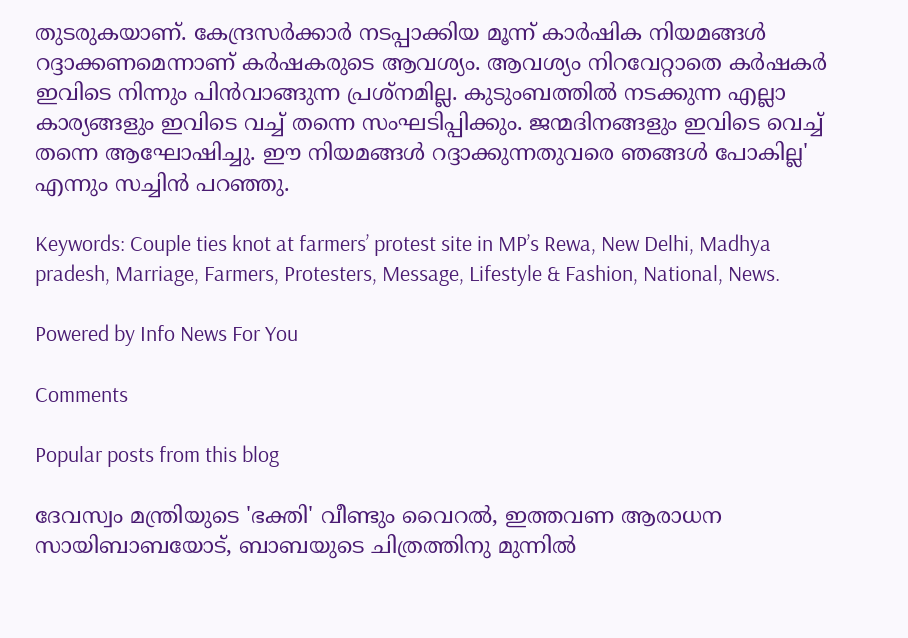തുടരുകയാണ്. കേന്ദ്രസര്‍ക്കാര്‍ നടപ്പാക്കിയ മൂന്ന് കാര്‍ഷിക നിയമങ്ങള്‍ റദ്ദാക്കണമെന്നാണ് കര്‍ഷകരുടെ ആവശ്യം. ആവശ്യം നിറവേറ്റാതെ കര്‍ഷകര്‍ ഇവിടെ നിന്നും പിന്‍വാങ്ങുന്ന പ്രശ്‌നമില്ല. കുടുംബത്തില്‍ നടക്കുന്ന എല്ലാ കാര്യങ്ങളും ഇവിടെ വച്ച് തന്നെ സംഘടിപ്പിക്കും. ജന്മദിനങ്ങളും ഇവിടെ വെച്ച് തന്നെ ആഘോഷിച്ചു. ഈ നിയമങ്ങള്‍ റദ്ദാക്കുന്നതുവരെ ഞങ്ങള്‍ പോകില്ല' എന്നും സച്ചിന്‍ പറഞ്ഞു.

Keywords: Couple ties knot at farmers’ protest site in MP’s Rewa, New Delhi, Madhya pradesh, Marriage, Farmers, Protesters, Message, Lifestyle & Fashion, National, News.

Powered by Info News For You

Comments

Popular posts from this blog

ദേവസ്വം മന്ത്രിയുടെ 'ഭക്തി' വീണ്ടും വൈറല്‍, ഇത്തവണ ആരാധന സായിബാബയോട്, ബാബയുടെ ചിത്രത്തിനു മുന്നില്‍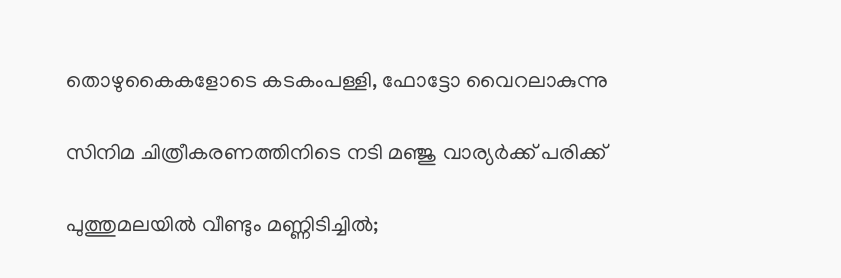തൊഴുകൈകളോടെ കടകംപള്ളി, ഫോട്ടോ വൈറലാകുന്നു

സിനിമ ചിത്രീകരണത്തിനിടെ നടി മഞ്ജു വാര്യര്‍ക്ക് പരിക്ക്

പുത്തുമലയില്‍ വീണ്ടും മണ്ണിടിച്ചില്‍;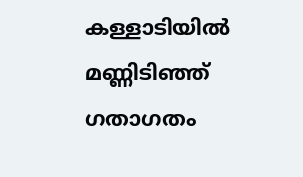കള്ളാടിയില്‍ മണ്ണിടിഞ്ഞ് ഗതാഗതം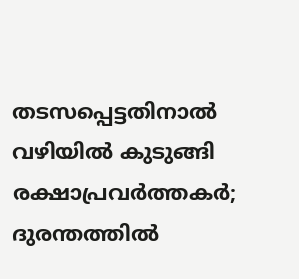തടസപ്പെട്ടതിനാല്‍ വഴിയില്‍ കുടുങ്ങി രക്ഷാപ്രവര്‍ത്തകര്‍; ദുരന്തത്തില്‍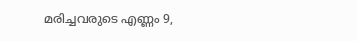മരിച്ചവരുടെ എണ്ണം 9,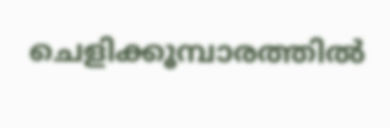ചെളിക്കൂമ്പാരത്തില്‍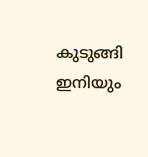കുടുങ്ങി ഇനിയും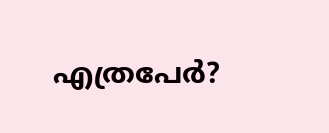എത്രപേര്‍?